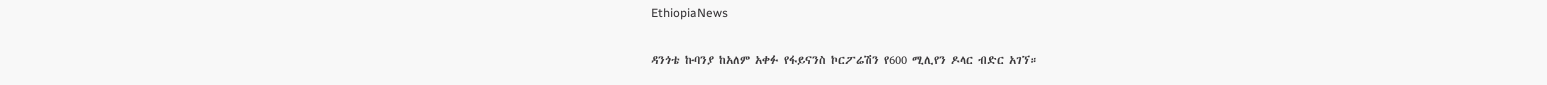EthiopiaNews

ዳንጎቴ ኩባንያ ከአለም አቀፉ የፋይናንስ ኮርፖሬሽን የ600 ሚሊየን ዶላር ብድር አገኘ።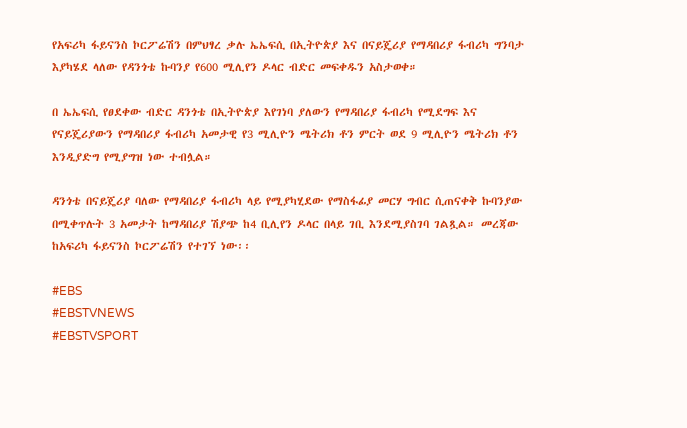የአፍሪካ ፋይናንስ ኮርፖሬሽን በምህፃረ ቃሉ ኤኤፍሲ በኢትዮጵያ እና በናይጄሪያ የማዳበሪያ ፋብሪካ ግንባታ እያካሄደ ላለው የዳንጎቴ ኩባንያ የ600 ሚሊየን ዶላር ብድር መፍቀዱን አስታወቀ።

በ ኤኤፍሲ የፀደቀው ብድር ዳንጎቴ በኢትዮጵያ እየገነባ ያለውን የማዳበሪያ ፋብሪካ የሚደግፍ እና የናይጄሪያውን የማዳበሪያ ፋብሪካ አመታዊ የ3 ሚሊዮን ሜትሪክ ቶን ምርት ወደ 9 ሚሊዮን ሜትሪክ ቶን እንዲያድግ የሚያግዝ ነው ተብሏል።

ዳንጎቴ በናይጄሪያ ባለው የማዳበሪያ ፋብሪካ ላይ የሚያካሂደው የማስፋፊያ መርሃ ግብር ሲጠናቀቅ ኩባንያው በሚቀጥሉት 3 አመታት ከማዳበሪያ ሽያጭ ከ4 ቢሊየን ዶላር በላይ ገቢ እንደሚያስገባ ገልጿል። መረጃው ከአፍሪካ ፋይናንስ ኮርፖሬሽን የተገኘ ነው፡፡

#EBS
#EBSTVNEWS
#EBSTVSPORT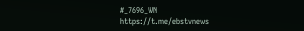#_7696_WN
https://t.me/ebstvnews